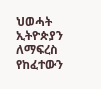ህወሓት ኢትዮጵያን ለማፍረስ የከፈተውን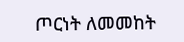ጦርነት ለመመከት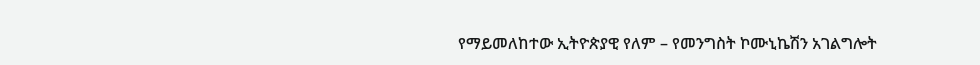የማይመለከተው ኢትዮጵያዊ የለም – የመንግስት ኮሙኒኬሽን አገልግሎት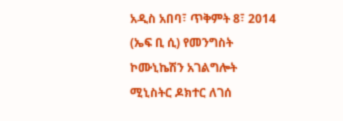አዲስ አበባ፣ ጥቅምት 8፣ 2014 (ኤፍ ቢ ሲ) የመንግስት ኮሙኒኬሽን አገልግሎት ሚኒስትር ዶክተር ለገሰ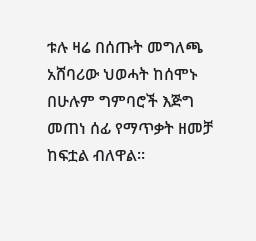ቱሉ ዛሬ በሰጡት መግለጫ አሸባሪው ህወሓት ከሰሞኑ በሁሉም ግምባሮች እጅግ መጠነ ሰፊ የማጥቃት ዘመቻ ከፍቷል ብለዋል፡፡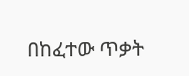በከፈተው ጥቃት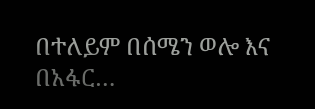በተለይም በሰሜን ወሎ እና በአፋር…